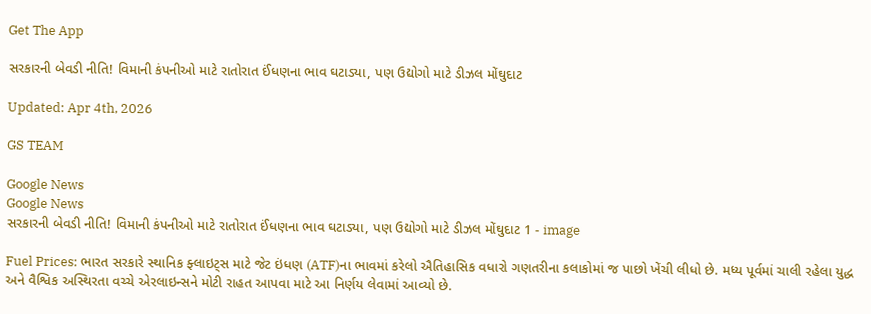Get The App

સરકારની બેવડી નીતિ! વિમાની કંપનીઓ માટે રાતોરાત ઈંધણના ભાવ ઘટાડ્યા, પણ ઉદ્યોગો માટે ડીઝલ મોંઘુદાટ

Updated: Apr 4th, 2026

GS TEAM

Google News
Google News
સરકારની બેવડી નીતિ! વિમાની કંપનીઓ માટે રાતોરાત ઈંધણના ભાવ ઘટાડ્યા, પણ ઉદ્યોગો માટે ડીઝલ મોંઘુદાટ 1 - image

Fuel Prices: ભારત સરકારે સ્થાનિક ફ્લાઇટ્સ માટે જેટ ઇંધણ (ATF)ના ભાવમાં કરેલો ઐતિહાસિક વધારો ગણતરીના કલાકોમાં જ પાછો ખેંચી લીધો છે. મધ્ય પૂર્વમાં ચાલી રહેલા યુદ્ધ અને વૈશ્વિક અસ્થિરતા વચ્ચે એરલાઇન્સને મોટી રાહત આપવા માટે આ નિર્ણય લેવામાં આવ્યો છે.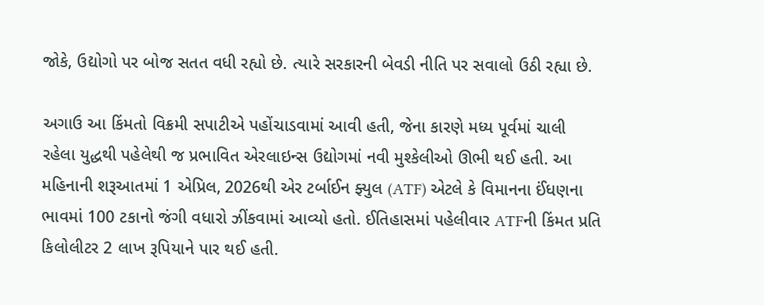જોકે, ઉદ્યોગો પર બોજ સતત વધી રહ્યો છે. ત્યારે સરકારની બેવડી નીતિ પર સવાલો ઉઠી રહ્યા છે.

અગાઉ આ કિંમતો વિક્રમી સપાટીએ પહોંચાડવામાં આવી હતી, જેના કારણે મધ્ય પૂર્વમાં ચાલી રહેલા યુદ્ધથી પહેલેથી જ પ્રભાવિત એરલાઇન્સ ઉદ્યોગમાં નવી મુશ્કેલીઓ ઊભી થઈ હતી. આ મહિનાની શરૂઆતમાં 1 એપ્રિલ, 2026થી એર ટર્બાઈન ફ્યુલ (ATF) એટલે કે વિમાનના ઈંધણના ભાવમાં 100 ટકાનો જંગી વધારો ઝીંકવામાં આવ્યો હતો. ઈતિહાસમાં પહેલીવાર ATFની કિંમત પ્રતિ કિલોલીટર 2 લાખ રૂપિયાને પાર થઈ હતી.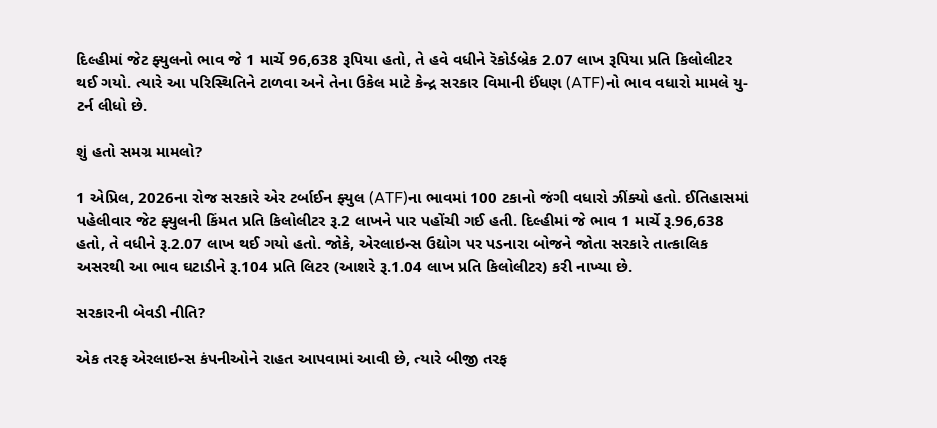દિલ્હીમાં જેટ ફ્યુલનો ભાવ જે 1 માર્ચે 96,638 રૂપિયા હતો, તે હવે વધીને રૅકોર્ડબ્રેક 2.07 લાખ રૂપિયા પ્રતિ કિલોલીટર થઈ ગયો. ત્યારે આ પરિસ્થિતિને ટાળવા અને તેના ઉકેલ માટે કેન્દ્ર સરકાર વિમાની ઈંધણ (ATF)નો ભાવ વધારો મામલે યુ-ટર્ન લીધો છે.

શું હતો સમગ્ર મામલો?

1 એપ્રિલ, 2026ના રોજ સરકારે એર ટર્બાઈન ફ્યુલ (ATF)ના ભાવમાં 100 ટકાનો જંગી વધારો ઝીંક્યો હતો. ઈતિહાસમાં પહેલીવાર જેટ ફ્યુલની કિંમત પ્રતિ કિલોલીટર રૂ.2 લાખને પાર પહોંચી ગઈ હતી. દિલ્હીમાં જે ભાવ 1 માર્ચે રૂ.96,638 હતો, તે વધીને રૂ.2.07 લાખ થઈ ગયો હતો. જોકે, એરલાઇન્સ ઉદ્યોગ પર પડનારા બોજને જોતા સરકારે તાત્કાલિક અસરથી આ ભાવ ઘટાડીને રૂ.104 પ્રતિ લિટર (આશરે રૂ.1.04 લાખ પ્રતિ કિલોલીટર) કરી નાખ્યા છે.

સરકારની બેવડી નીતિ?

એક તરફ એરલાઇન્સ કંપનીઓને રાહત આપવામાં આવી છે, ત્યારે બીજી તરફ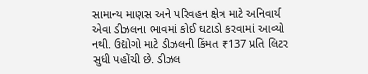સામાન્ય માણસ અને પરિવહન ક્ષેત્ર માટે અનિવાર્ય એવા ડીઝલના ભાવમાં કોઈ ઘટાડો કરવામાં આવ્યો નથી. ઉદ્યોગો માટે ડીઝલની કિંમત ₹137 પ્રતિ લિટર સુધી પહોંચી છે. ડીઝલ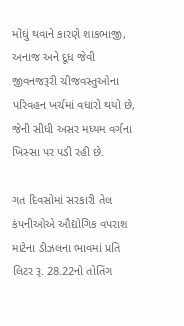મોંઘું થવાને કારણે શાકભાજી, અનાજ અને દૂધ જેવી જીવનજરૂરી ચીજવસ્તુઓના પરિવહન ખર્ચમાં વધારો થયો છે, જેની સીધી અસર મધ્યમ વર્ગના ખિસ્સા પર પડી રહી છે.

ગત દિવસોમાં સરકારી તેલ કંપનીઓએ ઔદ્યોગિક વપરાશ માટેના ડીઝલના ભાવમાં પ્રતિ લિટર રૂ. 28.22નો તોતિંગ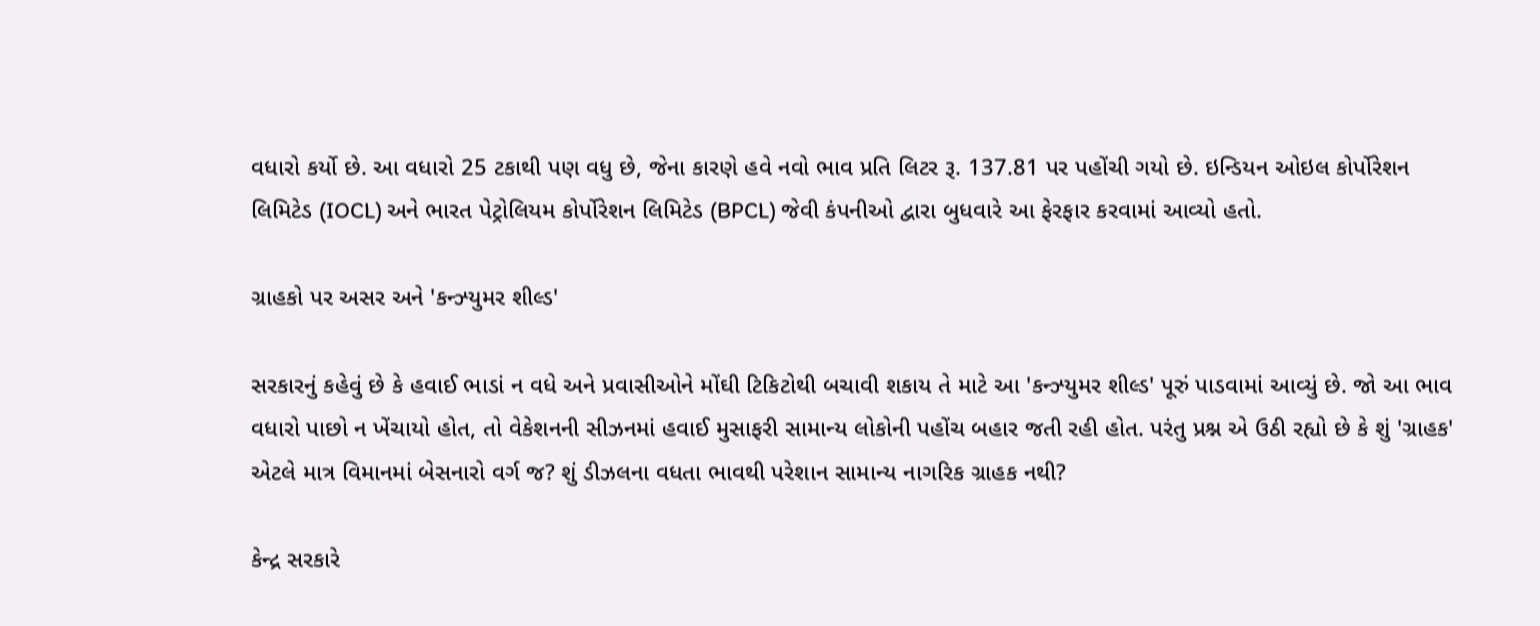વધારો કર્યો છે. આ વધારો 25 ટકાથી પણ વધુ છે, જેના કારણે હવે નવો ભાવ પ્રતિ લિટર રૂ. 137.81 પર પહોંચી ગયો છે. ઇન્ડિયન ઓઇલ કોર્પોરેશન લિમિટેડ (IOCL) અને ભારત પેટ્રોલિયમ કોર્પોરેશન લિમિટેડ (BPCL) જેવી કંપનીઓ દ્વારા બુધવારે આ ફેરફાર કરવામાં આવ્યો હતો.

ગ્રાહકો પર અસર અને 'કન્ઝ્યુમર શીલ્ડ'

સરકારનું કહેવું છે કે હવાઈ ભાડાં ન વધે અને પ્રવાસીઓને મોંઘી ટિકિટોથી બચાવી શકાય તે માટે આ 'કન્ઝ્યુમર શીલ્ડ' પૂરું પાડવામાં આવ્યું છે. જો આ ભાવ વધારો પાછો ન ખેંચાયો હોત, તો વેકેશનની સીઝનમાં હવાઈ મુસાફરી સામાન્ય લોકોની પહોંચ બહાર જતી રહી હોત. પરંતુ પ્રશ્ન એ ઉઠી રહ્યો છે કે શું 'ગ્રાહક' એટલે માત્ર વિમાનમાં બેસનારો વર્ગ જ? શું ડીઝલના વધતા ભાવથી પરેશાન સામાન્ય નાગરિક ગ્રાહક નથી?

કેન્દ્ર સરકારે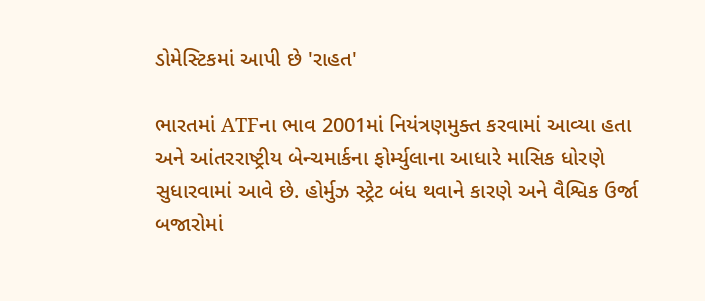ડોમેસ્ટિકમાં આપી છે 'રાહત'

ભારતમાં ATFના ભાવ 2001માં નિયંત્રણમુક્ત કરવામાં આવ્યા હતા અને આંતરરાષ્ટ્રીય બેન્ચમાર્કના ફોર્મ્યુલાના આધારે માસિક ધોરણે સુધારવામાં આવે છે. હોર્મુઝ સ્ટ્રેટ બંધ થવાને કારણે અને વૈશ્વિક ઉર્જા બજારોમાં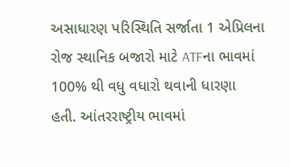અસાધારણ પરિસ્થિતિ સર્જાતા 1 એપ્રિલના રોજ સ્થાનિક બજારો માટે ATFના ભાવમાં 100% થી વધુ વધારો થવાની ધારણા હતી. આંતરરાષ્ટ્રીય ભાવમાં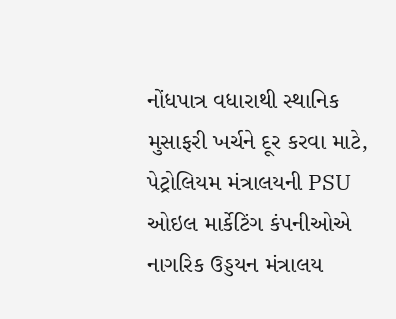નોંધપાત્ર વધારાથી સ્થાનિક મુસાફરી ખર્ચને દૂર કરવા માટે, પેટ્રોલિયમ મંત્રાલયની PSU ઓઇલ માર્કેટિંગ કંપનીઓએ નાગરિક ઉડ્ડયન મંત્રાલય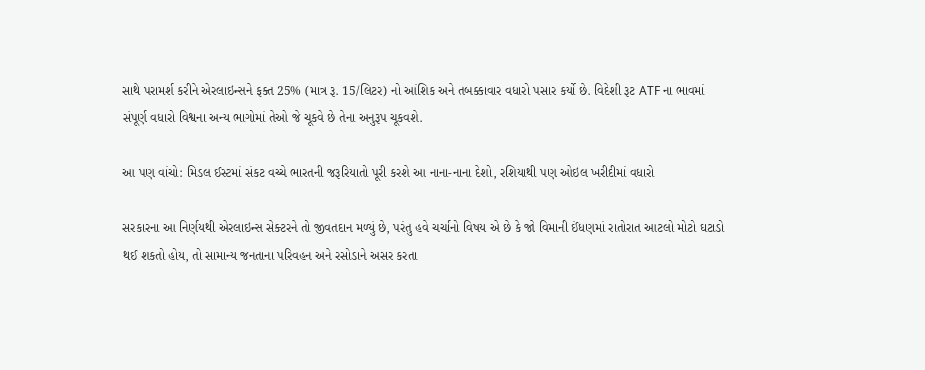સાથે પરામર્શ કરીને એરલાઇન્સને ફક્ત 25% (માત્ર રૂ. 15/લિટર) નો આંશિક અને તબક્કાવાર વધારો પસાર કર્યો છે. વિદેશી રૂટ ATF ના ભાવમાં સંપૂર્ણ વધારો વિશ્વના અન્ય ભાગોમાં તેઓ જે ચૂકવે છે તેના અનુરૂપ ચૂકવશે.

આ પણ વાંચો: મિડલ ઈસ્ટમાં સંકટ વચ્ચે ભારતની જરૂરિયાતો પૂરી કરશે આ નાના-નાના દેશો, રશિયાથી પણ ઓઇલ ખરીદીમાં વધારો

સરકારના આ નિર્ણયથી એરલાઇન્સ સેક્ટરને તો જીવતદાન મળ્યું છે, પરંતુ હવે ચર્ચાનો વિષય એ છે કે જો વિમાની ઈંધણમાં રાતોરાત આટલો મોટો ઘટાડો થઈ શકતો હોય, તો સામાન્ય જનતાના પરિવહન અને રસોડાને અસર કરતા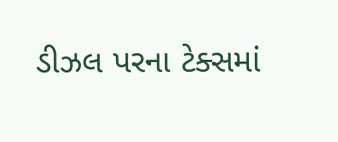ડીઝલ પરના ટેક્સમાં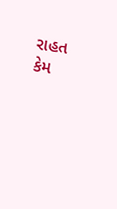રાહત કેમ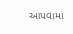આપવામાં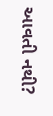આવતી નથી?